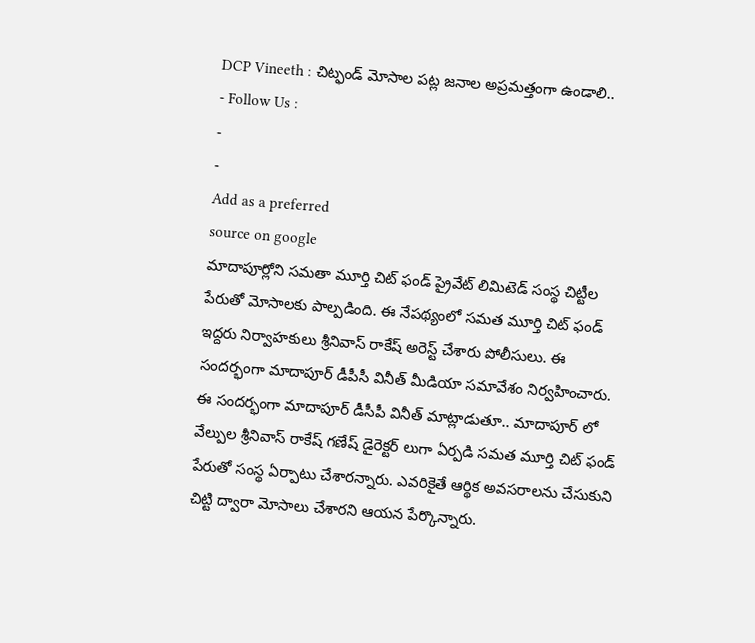DCP Vineeth : చిట్ఫండ్ మోసాల పట్ల జనాల అప్రమత్తంగా ఉండాలి..
- Follow Us :
-
-
Add as a preferred
source on google
మాదాపూర్లోని సమతా మూర్తి చిట్ ఫండ్ ప్రైవేట్ లిమిటెడ్ సంస్థ చిట్టీల పేరుతో మోసాలకు పాల్పడింది. ఈ నేపథ్యంలో సమత మూర్తి చిట్ ఫండ్ ఇద్దరు నిర్వాహకులు శ్రీనివాస్ రాకేష్ అరెస్ట్ చేశారు పోలీసులు. ఈ సందర్భంగా మాదాపూర్ డీపీసీ వినీత్ మీడియా సమావేశం నిర్వహించారు. ఈ సందర్భంగా మాదాపూర్ డీసీపీ వినీత్ మాట్లాడుతూ.. మాదాపూర్ లో వేల్పుల శ్రీనివాస్ రాకేష్ గణేష్ డైరెక్టర్ లుగా ఏర్పడి సమత మూర్తి చిట్ ఫండ్ పేరుతో సంస్థ ఏర్పాటు చేశారన్నారు. ఎవరికైతే ఆర్థిక అవసరాలను చేసుకుని చిట్టి ద్వారా మోసాలు చేశారని ఆయన పేర్కొన్నారు.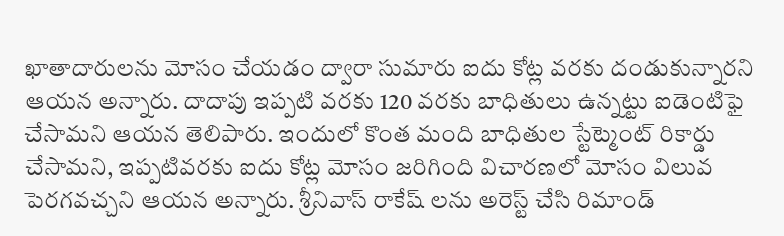ఖాతాదారులను మోసం చేయడం ద్వారా సుమారు ఐదు కోట్ల వరకు దండుకున్నారని ఆయన అన్నారు. దాదాపు ఇప్పటి వరకు 120 వరకు బాధితులు ఉన్నట్టు ఐడెంటిఫై చేసామని ఆయన తెలిపారు. ఇందులో కొంత మంది బాధితుల స్టేట్మెంట్ రికార్డు చేసామని, ఇప్పటివరకు ఐదు కోట్ల మోసం జరిగింది విచారణలో మోసం విలువ పెరగవచ్చని ఆయన అన్నారు. శ్రీనివాస్ రాకేష్ లను అరెస్ట్ చేసి రిమాండ్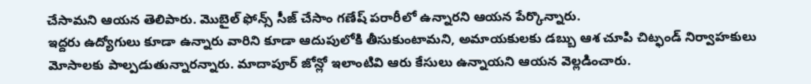చేసామని ఆయన తెలిపారు. మొబైల్ ఫోన్స్ సీజ్ చేసాం గణేష్ పరారీలో ఉన్నారని ఆయన పేర్కొన్నారు.
ఇద్దరు ఉద్యోగులు కూడా ఉన్నారు వారిని కూడా ఆదుపులోకి తీసుకుంటామని, అమాయకులకు డబ్బు ఆశ చూపి చిట్ఫండ్ నిర్వాహకులు మోసాలకు పాల్పడుతున్నారన్నారు. మాదాపూర్ జోన్లో ఇలాంటివి ఆరు కేసులు ఉన్నాయని ఆయన వెల్లడించారు.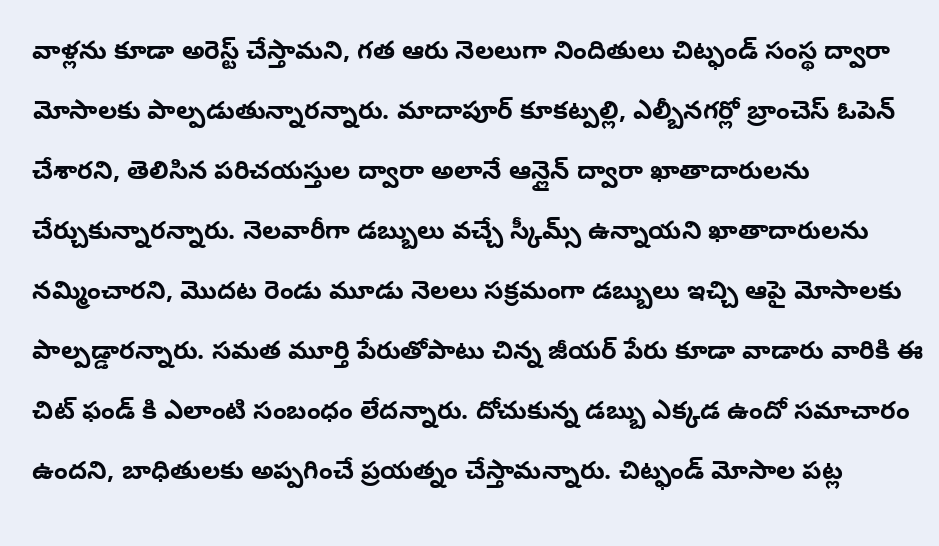వాళ్లను కూడా అరెస్ట్ చేస్తామని, గత ఆరు నెలలుగా నిందితులు చిట్ఫండ్ సంస్థ ద్వారా మోసాలకు పాల్పడుతున్నారన్నారు. మాదాపూర్ కూకట్పల్లి, ఎల్బీనగర్లో బ్రాంచెస్ ఓపెన్ చేశారని, తెలిసిన పరిచయస్తుల ద్వారా అలానే ఆన్లైన్ ద్వారా ఖాతాదారులను చేర్చుకున్నారన్నారు. నెలవారీగా డబ్బులు వచ్చే స్కీమ్స్ ఉన్నాయని ఖాతాదారులను నమ్మించారని, మొదట రెండు మూడు నెలలు సక్రమంగా డబ్బులు ఇచ్చి ఆపై మోసాలకు పాల్పడ్డారన్నారు. సమత మూర్తి పేరుతోపాటు చిన్న జీయర్ పేరు కూడా వాడారు వారికి ఈ చిట్ ఫండ్ కి ఎలాంటి సంబంధం లేదన్నారు. దోచుకున్న డబ్బు ఎక్కడ ఉందో సమాచారం ఉందని, బాధితులకు అప్పగించే ప్రయత్నం చేస్తామన్నారు. చిట్ఫండ్ మోసాల పట్ల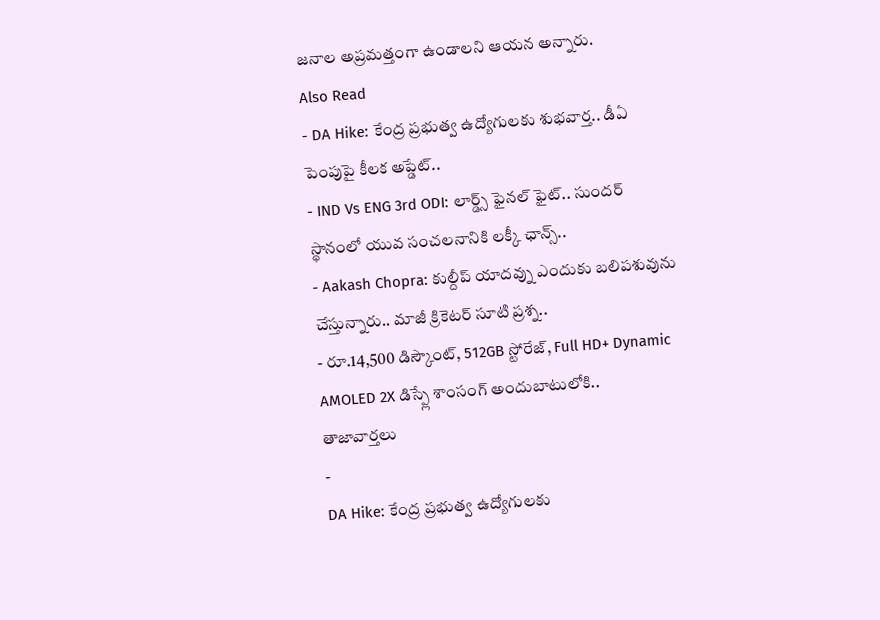జనాల అప్రమత్తంగా ఉండాలని ఆయన అన్నారు.
Also Read
- DA Hike: కేంద్ర ప్రభుత్వ ఉద్యోగులకు శుభవార్త.. డీఏ పెంపుపై కీలక అప్డేట్..
- IND Vs ENG 3rd ODI: లార్డ్స్ ఫైనల్ ఫైట్.. సుందర్ స్థానంలో యువ సంచలనానికి లక్కీ ఛాన్స్..
- Aakash Chopra: కుల్దీప్ యాదవ్ను ఎందుకు బలిపశువును చేస్తున్నారు.. మాజీ క్రికెటర్ సూటి ప్రశ్న..
- రూ.14,500 డిస్కౌంట్, 512GB స్టోరేజ్, Full HD+ Dynamic AMOLED 2X డిస్ప్లే శాంసంగ్ అందుబాటులోకి..
తాజావార్తలు
-
DA Hike: కేంద్ర ప్రభుత్వ ఉద్యోగులకు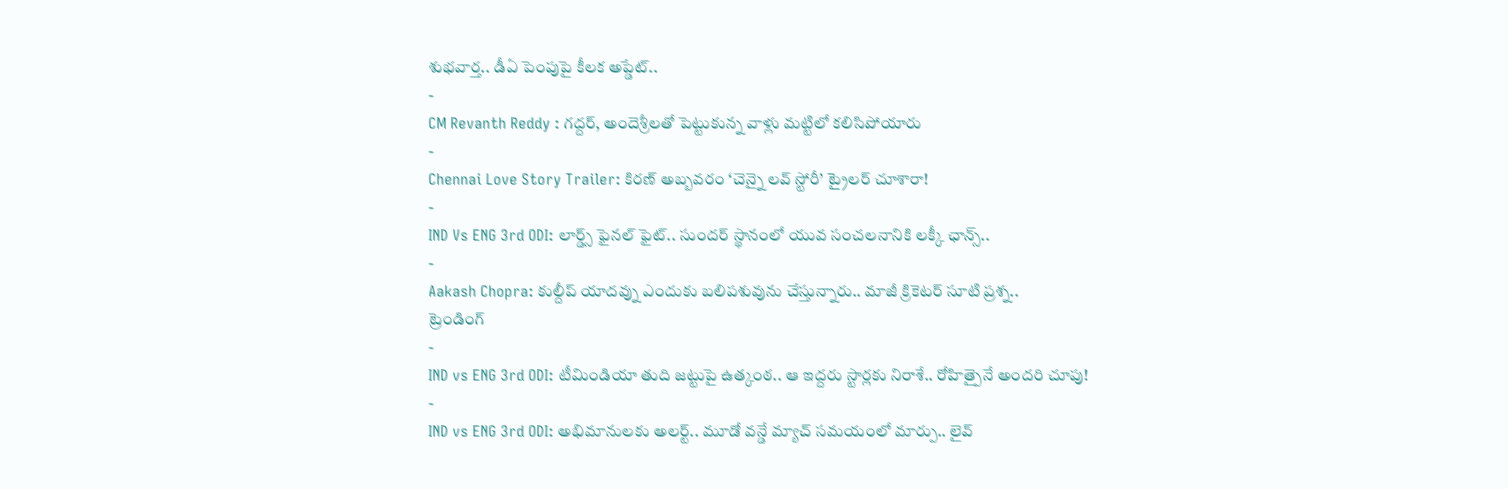శుభవార్త.. డీఏ పెంపుపై కీలక అప్డేట్..
-
CM Revanth Reddy : గద్దర్, అందెశ్రీలతో పెట్టుకున్న వాళ్లు మట్టిలో కలిసిపోయారు
-
Chennai Love Story Trailer: కిరణ్ అబ్బవరం ‘చెన్నై లవ్ స్టోరీ’ ట్రైలర్ చూశారా!
-
IND Vs ENG 3rd ODI: లార్డ్స్ ఫైనల్ ఫైట్.. సుందర్ స్థానంలో యువ సంచలనానికి లక్కీ ఛాన్స్..
-
Aakash Chopra: కుల్దీప్ యాదవ్ను ఎందుకు బలిపశువును చేస్తున్నారు.. మాజీ క్రికెటర్ సూటి ప్రశ్న..
ట్రెండింగ్
-
IND vs ENG 3rd ODI: టీమిండియా తుది జట్టుపై ఉత్కంఠ.. ఆ ఇద్దరు స్టార్లకు నిరాశే.. రోహిత్పైనే అందరి చూపు!
-
IND vs ENG 3rd ODI: అభిమానులకు అలర్ట్.. మూడో వన్డే మ్యాచ్ సమయంలో మార్పు.. లైవ్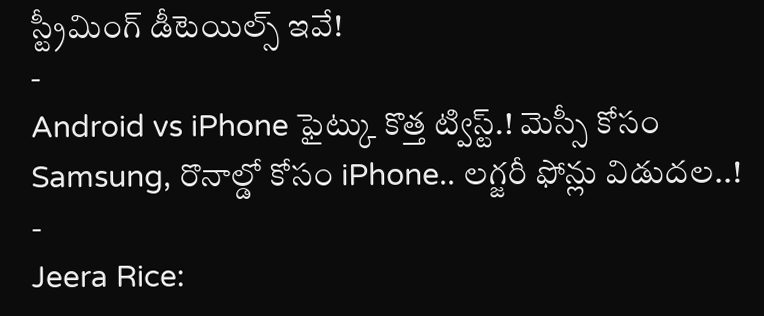స్ట్రీమింగ్ డీటెయిల్స్ ఇవే!
-
Android vs iPhone ఫైట్కు కొత్త ట్విస్ట్.! మెస్సీ కోసం Samsung, రొనాల్డో కోసం iPhone.. లగ్జరీ ఫోన్లు విడుదల..!
-
Jeera Rice: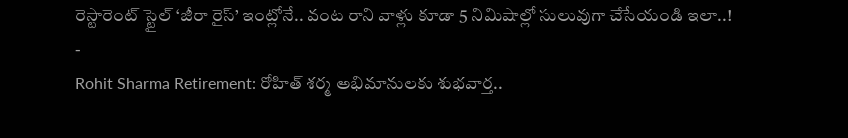రెస్టారెంట్ స్టైల్ ‘జీరా రైస్’ ఇంట్లోనే.. వంట రాని వాళ్లు కూడా 5 నిమిషాల్లో సులువుగా చేసేయండి ఇలా..!
-
Rohit Sharma Retirement: రోహిత్ శర్మ అభిమానులకు శుభవార్త..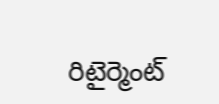రిటైర్మెంట్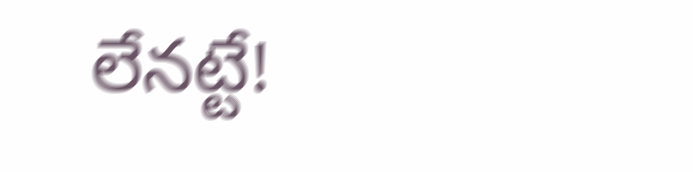లేనట్టే!